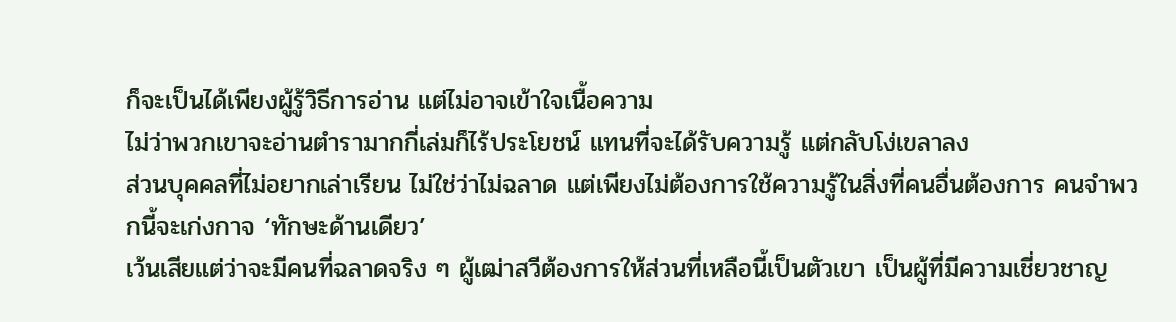ก็จะเป็นได้เพียงผู้รู้วิธีการอ่าน แต่ไม่อาจเข้าใจเนื้อความ
ไม่ว่าพวกเขาจะอ่านตำรามากกี่เล่มก็ไร้ประโยชน์ แทนที่จะได้รับความรู้ แต่กลับโง่เขลาลง
ส่วนบุคคลที่ไม่อยากเล่าเรียน ไม่ใช่ว่าไม่ฉลาด แต่เพียงไม่ต้องการใช้ความรู้ในสิ่งที่คนอื่นต้องการ คนจำพวกนี้จะเก่งกาจ ‘ทักษะด้านเดียว’
เว้นเสียแต่ว่าจะมีคนที่ฉลาดจริง ๆ ผู้เฒ่าสวีต้องการให้ส่วนที่เหลือนี้เป็นตัวเขา เป็นผู้ที่มีความเชี่ยวชาญ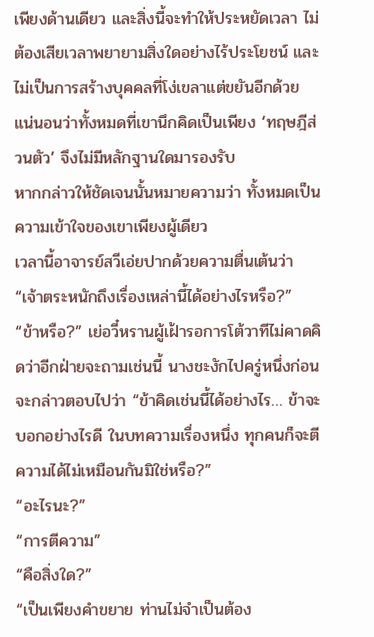เพียงด้านเดียว และสิ่งนี้จะทำให้ประหยัดเวลา ไม่ต้องเสียเวลาพยายามสิ่งใดอย่างไร้ประโยชน์ และไม่เป็นการสร้างบุคคลที่โง่เขลาแต่ขยันอีกด้วย
แน่นอนว่าทั้งหมดที่เขานึกคิดเป็นเพียง ‘ทฤษฎีส่วนตัว’ จึงไม่มีหลักฐานใดมารองรับ
หากกล่าวให้ชัดเจนนั้นหมายความว่า ทั้งหมดเป็นความเข้าใจของเขาเพียงผู้เดียว
เวลานี้อาจารย์สวีเอ่ยปากด้วยความตื่นเต้นว่า “เจ้าตระหนักถึงเรื่องเหล่านี้ได้อย่างไรหรือ?”
“ข้าหรือ?” เย่อวี๋หรานผู้เฝ้ารอการโต้วาทีไม่คาดคิดว่าอีกฝ่ายจะถามเช่นนี้ นางชะงักไปครู่หนึ่งก่อนจะกล่าวตอบไปว่า “ข้าคิดเช่นนี้ได้อย่างไร… ข้าจะบอกอย่างไรดี ในบทความเรื่องหนึ่ง ทุกคนก็จะตีความได้ไม่เหมือนกันมิใช่หรือ?”
“อะไรนะ?”
“การตีความ”
“คือสิ่งใด?”
“เป็นเพียงคำขยาย ท่านไม่จำเป็นต้อง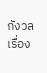กังวลเรื่อง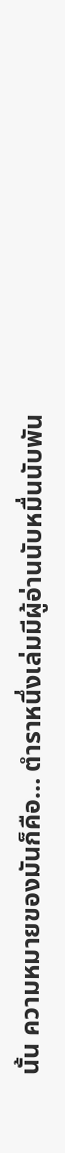นั้น ความหมายของมันก็คือ… ตำราหนึ่งเล่มมีผู้อ่านนับหมื่นนับพัน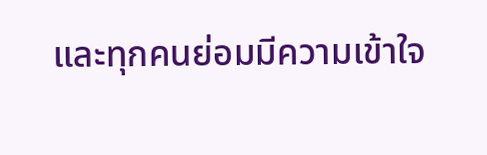และทุกคนย่อมมีความเข้าใจ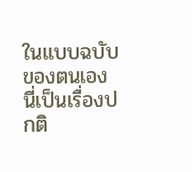ในแบบฉบับของตนเอง นี่เป็นเรื่องปกติ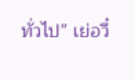ทั่วไป” เย่อวี๋